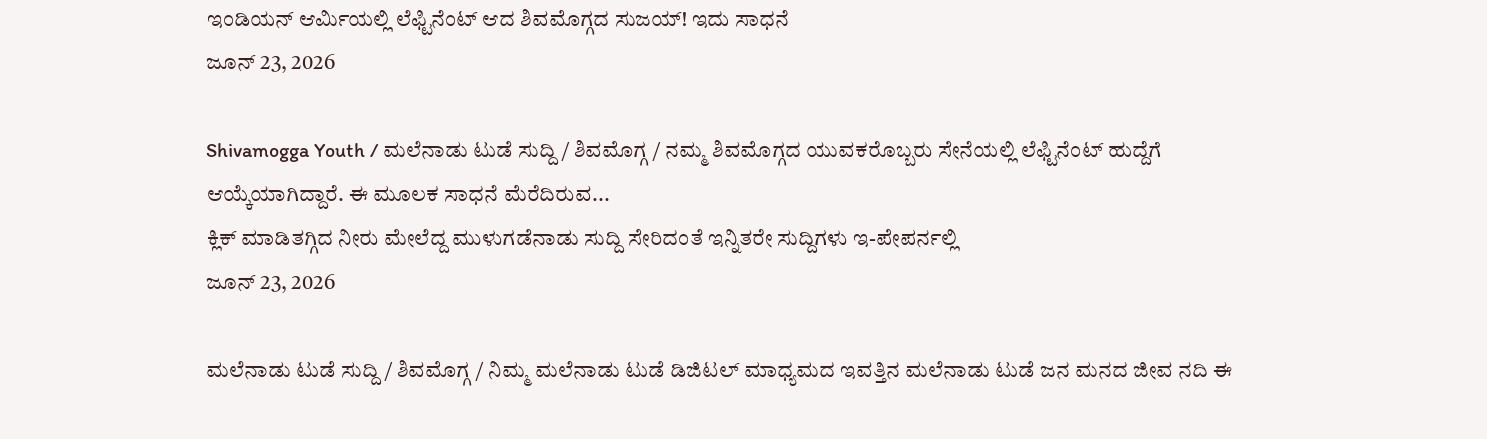ಇಂಡಿಯನ್ ಆರ್ಮಿಯಲ್ಲಿ ಲೆಫ್ಟಿನೆಂಟ್ ಆದ ಶಿವಮೊಗ್ಗದ ಸುಜಯ್! ಇದು ಸಾಧನೆ
ಜೂನ್ 23, 2026

Shivamogga Youth / ಮಲೆನಾಡು ಟುಡೆ ಸುದ್ದಿ / ಶಿವಮೊಗ್ಗ / ನಮ್ಮ ಶಿವಮೊಗ್ಗದ ಯುವಕರೊಬ್ಬರು ಸೇನೆಯಲ್ಲಿ ಲೆಫ್ಟಿನೆಂಟ್ ಹುದ್ದೆಗೆ ಆಯ್ಕೆಯಾಗಿದ್ದಾರೆ. ಈ ಮೂಲಕ ಸಾಧನೆ ಮೆರೆದಿರುವ...
ಕ್ಲಿಕ್ ಮಾಡಿತಗ್ಗಿದ ನೀರು ಮೇಲೆದ್ದ ಮುಳುಗಡೆನಾಡು ಸುದ್ದಿ ಸೇರಿದಂತೆ ಇನ್ನಿತರೇ ಸುದ್ದಿಗಳು ಇ-ಪೇಪರ್ನಲ್ಲಿ
ಜೂನ್ 23, 2026

ಮಲೆನಾಡು ಟುಡೆ ಸುದ್ದಿ / ಶಿವಮೊಗ್ಗ / ನಿಮ್ಮ ಮಲೆನಾಡು ಟುಡೆ ಡಿಜಿಟಲ್ ಮಾಧ್ಯಮದ ಇವತ್ತಿನ ಮಲೆನಾಡು ಟುಡೆ ಜನ ಮನದ ಜೀವ ನದಿ ಈ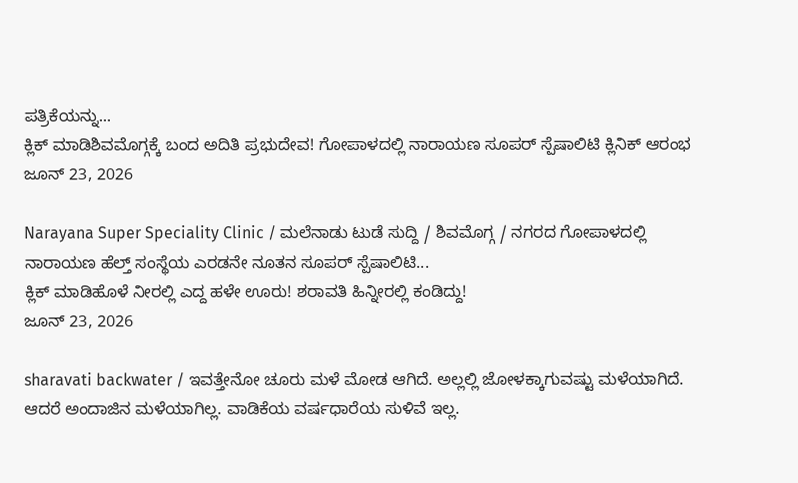ಪತ್ರಿಕೆಯನ್ನು...
ಕ್ಲಿಕ್ ಮಾಡಿಶಿವಮೊಗ್ಗಕ್ಕೆ ಬಂದ ಅದಿತಿ ಪ್ರಭುದೇವ! ಗೋಪಾಳದಲ್ಲಿ ನಾರಾಯಣ ಸೂಪರ್ ಸ್ಪೆಷಾಲಿಟಿ ಕ್ಲಿನಿಕ್ ಆರಂಭ
ಜೂನ್ 23, 2026

Narayana Super Speciality Clinic / ಮಲೆನಾಡು ಟುಡೆ ಸುದ್ದಿ / ಶಿವಮೊಗ್ಗ / ನಗರದ ಗೋಪಾಳದಲ್ಲಿ ನಾರಾಯಣ ಹೆಲ್ತ್ ಸಂಸ್ಥೆಯ ಎರಡನೇ ನೂತನ ಸೂಪರ್ ಸ್ಪೆಷಾಲಿಟಿ...
ಕ್ಲಿಕ್ ಮಾಡಿಹೊಳೆ ನೀರಲ್ಲಿ ಎದ್ದ ಹಳೇ ಊರು! ಶರಾವತಿ ಹಿನ್ನೀರಲ್ಲಿ ಕಂಡಿದ್ದು!
ಜೂನ್ 23, 2026

sharavati backwater / ಇವತ್ತೇನೋ ಚೂರು ಮಳೆ ಮೋಡ ಆಗಿದೆ. ಅಲ್ಲಲ್ಲಿ ಜೋಳಕ್ಕಾಗುವಷ್ಟು ಮಳೆಯಾಗಿದೆ. ಆದರೆ ಅಂದಾಜಿನ ಮಳೆಯಾಗಿಲ್ಲ. ವಾಡಿಕೆಯ ವರ್ಷಧಾರೆಯ ಸುಳಿವೆ ಇಲ್ಲ.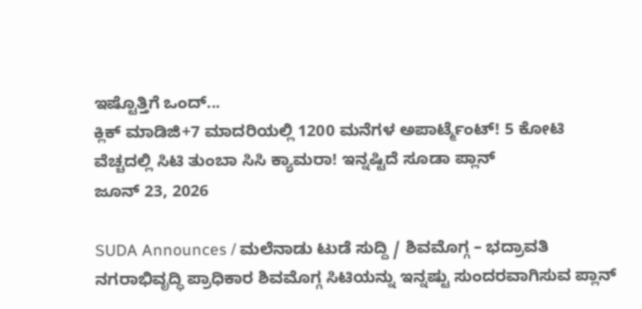ಇಷ್ಟೊತ್ತಿಗೆ ಒಂದ್...
ಕ್ಲಿಕ್ ಮಾಡಿಜಿ+7 ಮಾದರಿಯಲ್ಲಿ 1200 ಮನೆಗಳ ಅಪಾರ್ಟ್ಮೆಂಟ್! 5 ಕೋಟಿ ವೆಚ್ಚದಲ್ಲಿ ಸಿಟಿ ತುಂಬಾ ಸಿಸಿ ಕ್ಯಾಮರಾ! ಇನ್ನಷ್ಟಿದೆ ಸೂಡಾ ಪ್ಲಾನ್
ಜೂನ್ 23, 2026

SUDA Announces / ಮಲೆನಾಡು ಟುಡೆ ಸುದ್ದಿ / ಶಿವಮೊಗ್ಗ – ಭದ್ರಾವತಿ ನಗರಾಭಿವೃದ್ಧಿ ಪ್ರಾಧಿಕಾರ ಶಿವಮೊಗ್ಗ ಸಿಟಿಯನ್ನು ಇನ್ನಷ್ಟು ಸುಂದರವಾಗಿಸುವ ಪ್ಲಾನ್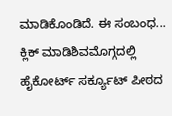ಮಾಡಿಕೊಂಡಿದೆ. ಈ ಸಂಬಂಧ...
ಕ್ಲಿಕ್ ಮಾಡಿಶಿವಮೊಗ್ಗದಲ್ಲಿ ಹೈಕೋರ್ಟ್ ಸರ್ಕ್ಯೂಟ್ ಪೀಠದ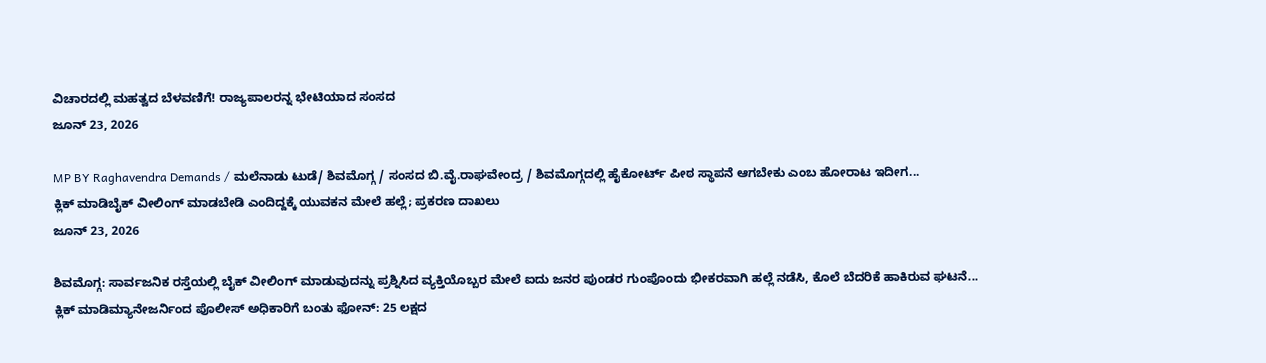ವಿಚಾರದಲ್ಲಿ ಮಹತ್ವದ ಬೆಳವಣಿಗೆ! ರಾಜ್ಯಪಾಲರನ್ನ ಭೇಟಿಯಾದ ಸಂಸದ
ಜೂನ್ 23, 2026

MP BY Raghavendra Demands / ಮಲೆನಾಡು ಟುಡೆ/ ಶಿವಮೊಗ್ಗ / ಸಂಸದ ಬಿ.ವೈ.ರಾಘವೇಂದ್ರ / ಶಿವಮೊಗ್ಗದಲ್ಲಿ ಹೈಕೋರ್ಟ್ ಪೀಠ ಸ್ಥಾಪನೆ ಆಗಬೇಕು ಎಂಬ ಹೋರಾಟ ಇದೀಗ...
ಕ್ಲಿಕ್ ಮಾಡಿಬೈಕ್ ವೀಲಿಂಗ್ ಮಾಡಬೇಡಿ ಎಂದಿದ್ದಕ್ಕೆ ಯುವಕನ ಮೇಲೆ ಹಲ್ಲೆ; ಪ್ರಕರಣ ದಾಖಲು
ಜೂನ್ 23, 2026

ಶಿವಮೊಗ್ಗ: ಸಾರ್ವಜನಿಕ ರಸ್ತೆಯಲ್ಲಿ ಬೈಕ್ ವೀಲಿಂಗ್ ಮಾಡುವುದನ್ನು ಪ್ರಶ್ನಿಸಿದ ವ್ಯಕ್ತಿಯೊಬ್ಬರ ಮೇಲೆ ಐದು ಜನರ ಪುಂಡರ ಗುಂಪೊಂದು ಭೀಕರವಾಗಿ ಹಲ್ಲೆ ನಡೆಸಿ, ಕೊಲೆ ಬೆದರಿಕೆ ಹಾಕಿರುವ ಘಟನೆ...
ಕ್ಲಿಕ್ ಮಾಡಿಮ್ಯಾನೇಜರ್ನಿಂದ ಪೊಲೀಸ್ ಅಧಿಕಾರಿಗೆ ಬಂತು ಫೋನ್: 25 ಲಕ್ಷದ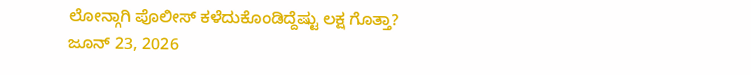ಲೋನ್ಗಾಗಿ ಪೊಲೀಸ್ ಕಳೆದುಕೊಂಡಿದ್ದೆಷ್ಟು ಲಕ್ಷ ಗೊತ್ತಾ?
ಜೂನ್ 23, 2026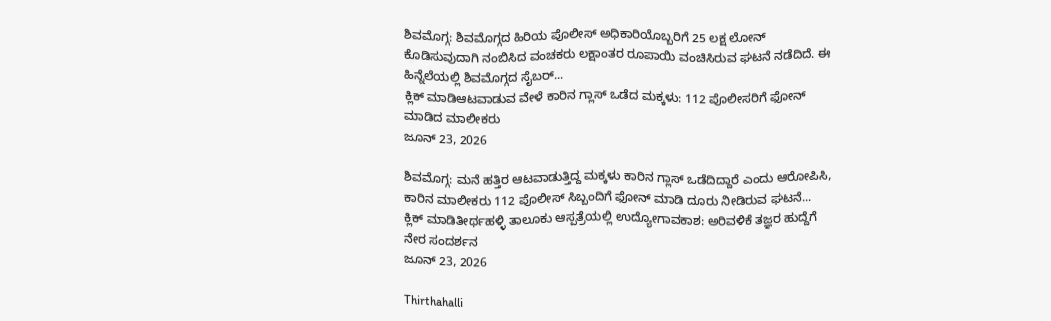ಶಿವಮೊಗ್ಗ: ಶಿವಮೊಗ್ಗದ ಹಿರಿಯ ಪೊಲೀಸ್ ಅಧಿಕಾರಿಯೊಬ್ಬರಿಗೆ 25 ಲಕ್ಷ ಲೋನ್ ಕೊಡಿಸುವುದಾಗಿ ನಂಬಿಸಿದ ವಂಚಕರು ಲಕ್ಷಾಂತರ ರೂಪಾಯಿ ವಂಚಿಸಿರುವ ಘಟನೆ ನಡೆದಿದೆ. ಈ ಹಿನ್ನೆಲೆಯಲ್ಲಿ ಶಿವಮೊಗ್ಗದ ಸೈಬರ್...
ಕ್ಲಿಕ್ ಮಾಡಿಆಟವಾಡುವ ವೇಳೆ ಕಾರಿನ ಗ್ಲಾಸ್ ಒಡೆದ ಮಕ್ಕಳು: 112 ಪೊಲೀಸರಿಗೆ ಫೋನ್ ಮಾಡಿದ ಮಾಲೀಕರು
ಜೂನ್ 23, 2026

ಶಿವಮೊಗ್ಗ: ಮನೆ ಹತ್ತಿರ ಆಟವಾಡುತ್ತಿದ್ದ ಮಕ್ಕಳು ಕಾರಿನ ಗ್ಲಾಸ್ ಒಡೆದಿದ್ದಾರೆ ಎಂದು ಆರೋಪಿಸಿ, ಕಾರಿನ ಮಾಲೀಕರು 112 ಪೊಲೀಸ್ ಸಿಬ್ಬಂದಿಗೆ ಫೋನ್ ಮಾಡಿ ದೂರು ನೀಡಿರುವ ಘಟನೆ...
ಕ್ಲಿಕ್ ಮಾಡಿತೀರ್ಥಹಳ್ಳಿ ತಾಲೂಕು ಆಸ್ಪತ್ರೆಯಲ್ಲಿ ಉದ್ಯೋಗಾವಕಾಶ: ಅರಿವಳಿಕೆ ತಜ್ಞರ ಹುದ್ದೆಗೆ ನೇರ ಸಂದರ್ಶನ
ಜೂನ್ 23, 2026

Thirthahalli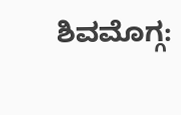ಶಿವಮೊಗ್ಗ: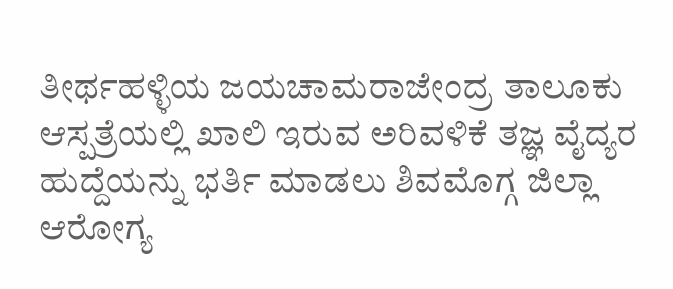ತೀರ್ಥಹಳ್ಳಿಯ ಜಯಚಾಮರಾಜೇಂದ್ರ ತಾಲೂಕು ಆಸ್ಪತ್ರೆಯಲ್ಲಿ ಖಾಲಿ ಇರುವ ಅರಿವಳಿಕೆ ತಜ್ಞ ವೈದ್ಯರ ಹುದ್ದೆಯನ್ನು ಭರ್ತಿ ಮಾಡಲು ಶಿವಮೊಗ್ಗ ಜಿಲ್ಲಾ ಆರೋಗ್ಯ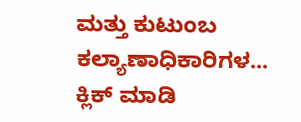ಮತ್ತು ಕುಟುಂಬ ಕಲ್ಯಾಣಾಧಿಕಾರಿಗಳ...
ಕ್ಲಿಕ್ ಮಾಡಿ